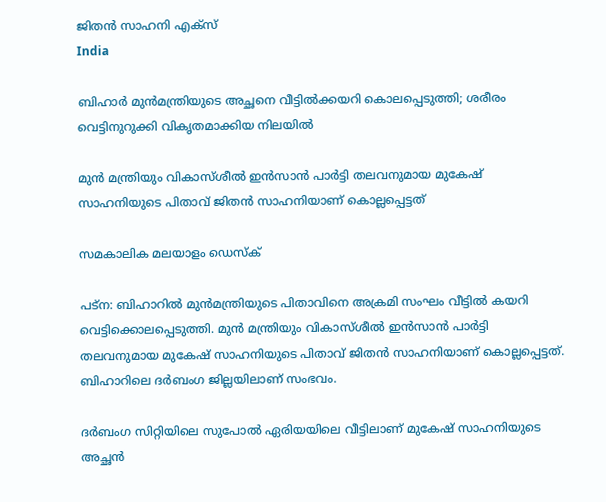ജിതന്‍ സാഹനി എക്സ്
India

ബിഹാര്‍ മുന്‍മന്ത്രിയുടെ അച്ഛനെ വീട്ടില്‍ക്കയറി കൊലപ്പെടുത്തി; ശരീരം വെട്ടിനുറുക്കി വികൃതമാക്കിയ നിലയില്‍

മുന്‍ മന്ത്രിയും വികാസ്ശീല്‍ ഇന്‍സാന്‍ പാര്‍ട്ടി തലവനുമായ മുകേഷ് സാഹനിയുടെ പിതാവ് ജിതന്‍ സാഹനിയാണ് കൊല്ലപ്പെട്ടത്

സമകാലിക മലയാളം ഡെസ്ക്

പട്‌ന: ബിഹാറില്‍ മുന്‍മന്ത്രിയുടെ പിതാവിനെ അക്രമി സംഘം വീട്ടില്‍ കയറി വെട്ടിക്കൊലപ്പെടുത്തി. മുന്‍ മന്ത്രിയും വികാസ്ശീല്‍ ഇന്‍സാന്‍ പാര്‍ട്ടി തലവനുമായ മുകേഷ് സാഹനിയുടെ പിതാവ് ജിതന്‍ സാഹനിയാണ് കൊല്ലപ്പെട്ടത്. ബിഹാറിലെ ദര്‍ബംഗ ജില്ലയിലാണ് സംഭവം.

ദര്‍ബംഗ സിറ്റിയിലെ സുപോല്‍ ഏരിയയിലെ വീട്ടിലാണ് മുകേഷ് സാഹനിയുടെ അച്ഛന്‍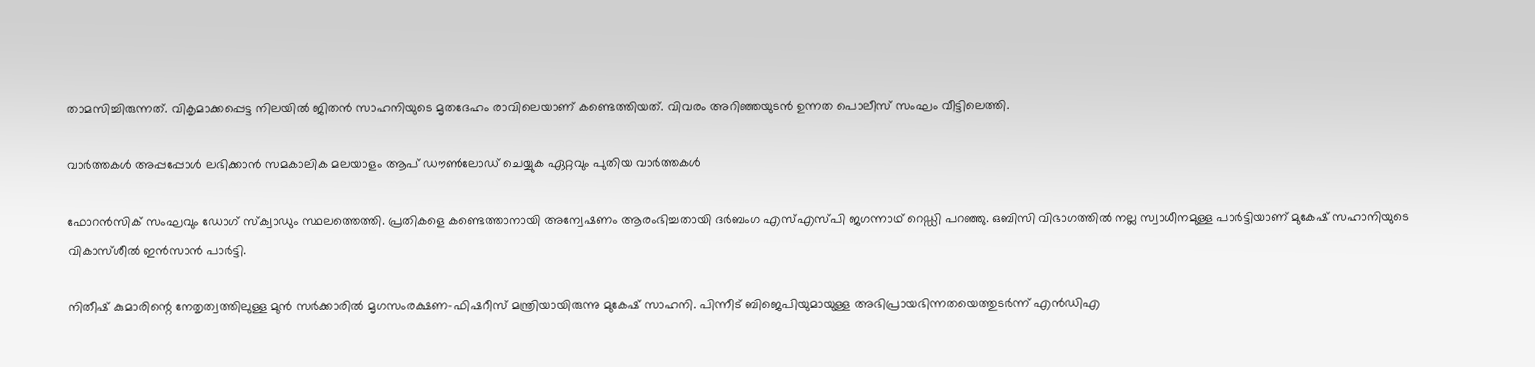താമസിച്ചിരുന്നത്. വികൃമാക്കപ്പെട്ട നിലയില്‍ ജിതന്‍ സാഹനിയുടെ മൃതദേഹം രാവിലെയാണ് കണ്ടെത്തിയത്. വിവരം അറിഞ്ഞയുടന്‍ ഉന്നത പൊലീസ് സംഘം വീട്ടിലെത്തി.

വാര്‍ത്തകള്‍ അപ്പപ്പോള്‍ ലഭിക്കാന്‍ സമകാലിക മലയാളം ആപ് ഡൗണ്‍ലോഡ് ചെയ്യുക ഏറ്റവും പുതിയ വാര്‍ത്തകള്‍

ഫോറന്‍സിക് സംഘവും ഡോഗ് സ്‌ക്വാഡും സ്ഥലത്തെത്തി. പ്രതികളെ കണ്ടെത്താനായി അന്വേഷണം ആരംഭിച്ചതായി ദര്‍ബംഗ എസ്എസ്പി ജഗന്നാഥ് റെഡ്ഡി പറഞ്ഞു. ഒബിസി വിഭാഗത്തില്‍ നല്ല സ്വാധീനമുള്ള പാര്‍ട്ടിയാണ് മുകേഷ് സഹാനിയുടെ വികാസ്ശീല്‍ ഇന്‍സാന്‍ പാര്‍ട്ടി.

നിതീഷ് കുമാരിന്റെ നേതൃത്വത്തിലുള്ള മുന്‍ സര്‍ക്കാരില്‍ മൃഗസംരക്ഷണ-ഫിഷറീസ് മന്ത്രിയായിരുന്നു മുകേഷ് സാഹനി. പിന്നീട് ബിജെപിയുമായുള്ള അഭിപ്രായഭിന്നതയെത്തുടര്‍ന്ന് എന്‍ഡിഎ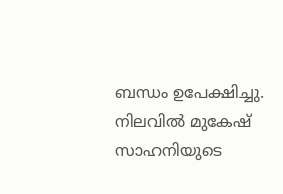ബന്ധം ഉപേക്ഷിച്ചു. നിലവില്‍ മുകേഷ് സാഹനിയുടെ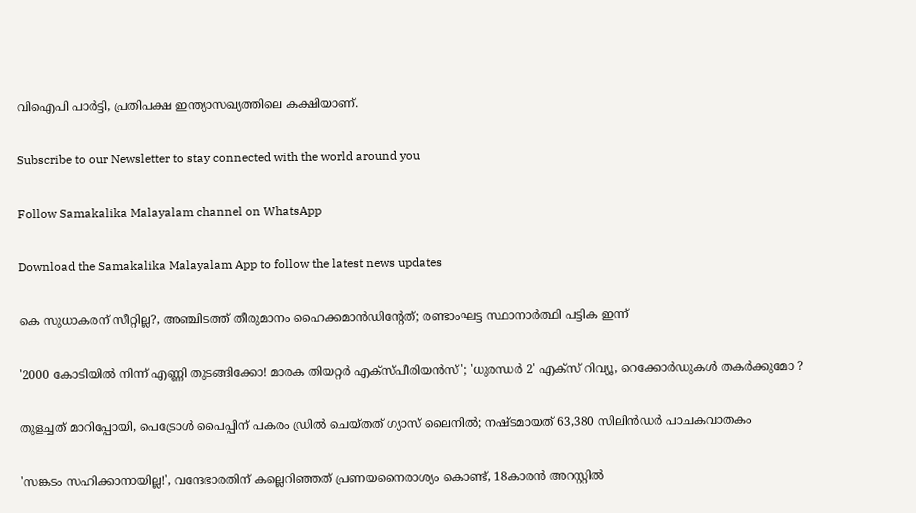വിഐപി പാര്‍ട്ടി, പ്രതിപക്ഷ ഇന്ത്യാസഖ്യത്തിലെ കക്ഷിയാണ്.

Subscribe to our Newsletter to stay connected with the world around you

Follow Samakalika Malayalam channel on WhatsApp

Download the Samakalika Malayalam App to follow the latest news updates

കെ സുധാകരന് സീറ്റില്ല?, അഞ്ചിടത്ത് തീരുമാനം ഹൈക്കമാന്‍ഡിന്റേത്; രണ്ടാംഘട്ട സ്ഥാനാര്‍ത്ഥി പട്ടിക ഇന്ന്

'2000 കോടിയിൽ നിന്ന് എണ്ണി തുടങ്ങിക്കോ! മാരക തിയറ്റർ എക്സ്പീരിയൻസ്'; 'ധുരന്ധർ 2' എക്സ് റിവ്യൂ, റെക്കോർഡുകൾ തകർക്കുമോ ?

തുളച്ചത് മാറിപ്പോയി, പെട്രോൾ പൈപ്പിന് പകരം ഡ്രില്‍ ചെയ്തത് ഗ്യാസ് ലൈനിൽ; നഷ്ടമായത് 63,380 സിലിൻഡര്‍ പാചകവാതകം

'സങ്കടം സഹിക്കാനായില്ല!', വന്ദേഭാരതിന് കല്ലെറിഞ്ഞത് പ്രണയനൈരാശ്യം കൊണ്ട്, 18കാരൻ അറസ്റ്റിൽ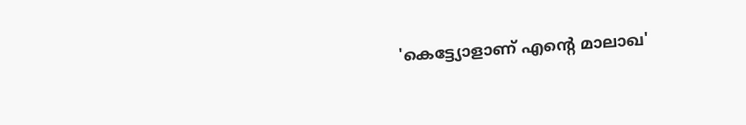'കെട്ട്യോളാണ് എന്റെ മാലാഖ'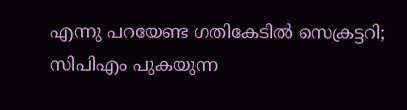എന്നു പറയേണ്ട ഗതികേടിൽ സെക്രട്ടറി; സിപിഎം പുകയുന്ന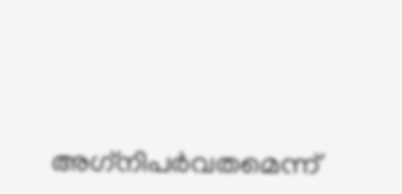അഗ്‌നിപർവതമെന്ന്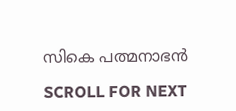സികെ പത്മനാഭൻ

SCROLL FOR NEXT